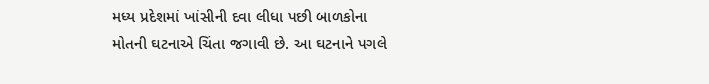મધ્ય પ્રદેશમાં ખાંસીની દવા લીધા પછી બાળકોના મોતની ઘટનાએ ચિંતા જગાવી છે. આ ઘટનાને પગલે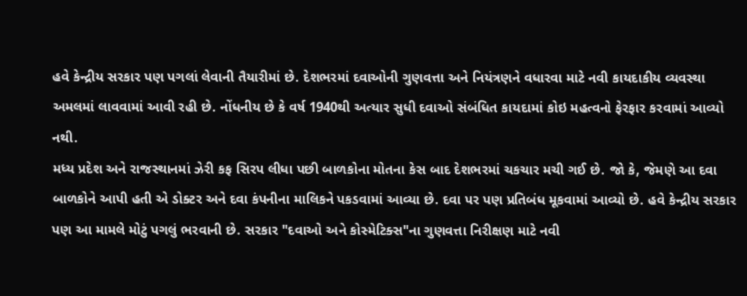હવે કેન્દ્રીય સરકાર પણ પગલાં લેવાની તૈયારીમાં છે. દેશભરમાં દવાઓની ગુણવત્તા અને નિયંત્રણને વધારવા માટે નવી કાયદાકીય વ્યવસ્થા અમલમાં લાવવામાં આવી રહી છે. નોંધનીય છે કે વર્ષ 1940થી અત્યાર સુધી દવાઓ સંબંધિત કાયદામાં કોઇ મહત્વનો ફેરફાર કરવામાં આવ્યો નથી.
મધ્ય પ્રદેશ અને રાજસ્થાનમાં ઝેરી કફ સિરપ લીધા પછી બાળકોના મોતના કેસ બાદ દેશભરમાં ચકચાર મચી ગઈ છે. જો કે, જેમણે આ દવા બાળકોને આપી હતી એ ડોક્ટર અને દવા કંપનીના માલિકને પકડવામાં આવ્યા છે. દવા પર પણ પ્રતિબંધ મૂકવામાં આવ્યો છે. હવે કેન્દ્રીય સરકાર પણ આ મામલે મોટું પગલું ભરવાની છે. સરકાર "દવાઓ અને કોસ્મેટિક્સ"ના ગુણવત્તા નિરીક્ષણ માટે નવી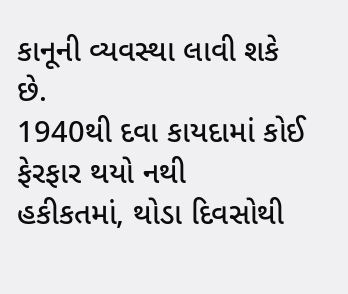કાનૂની વ્યવસ્થા લાવી શકે છે.
1940થી દવા કાયદામાં કોઈ ફેરફાર થયો નથી
હકીકતમાં, થોડા દિવસોથી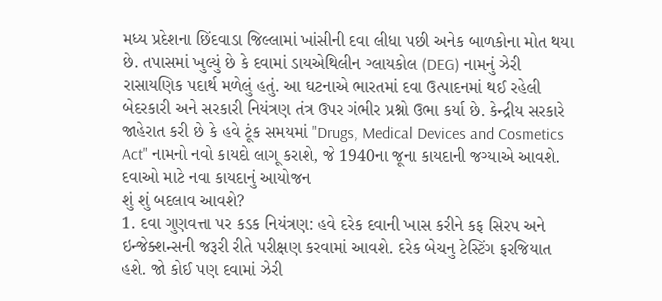મધ્ય પ્રદેશના છિંદવાડા જિલ્લામાં ખાંસીની દવા લીધા પછી અનેક બાળકોના મોત થયા છે. તપાસમાં ખુલ્યું છે કે દવામાં ડાયએથિલીન ગ્લાયકોલ (DEG) નામનું ઝેરી રાસાયણિક પદાર્થ મળેલું હતું. આ ઘટનાએ ભારતમાં દવા ઉત્પાદનમાં થઈ રહેલી બેદરકારી અને સરકારી નિયંત્રણ તંત્ર ઉપર ગંભીર પ્રશ્નો ઉભા કર્યા છે. કેન્દ્રીય સરકારે જાહેરાત કરી છે કે હવે ટૂંક સમયમાં "Drugs, Medical Devices and Cosmetics Act" નામનો નવો કાયદો લાગૂ કરાશે, જે 1940ના જૂના કાયદાની જગ્યાએ આવશે.
દવાઓ માટે નવા કાયદાનું આયોજન
શું શું બદલાવ આવશે?
1. દવા ગુણવત્તા પર કડક નિયંત્રણ: હવે દરેક દવાની ખાસ કરીને કફ સિરપ અને ઇન્જેક્શન્સની જરૂરી રીતે પરીક્ષણ કરવામાં આવશે. દરેક બેચનુ ટેસ્ટિંગ ફરજિયાત હશે. જો કોઈ પણ દવામાં ઝેરી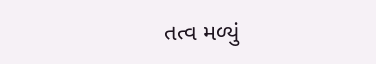તત્વ મળ્યું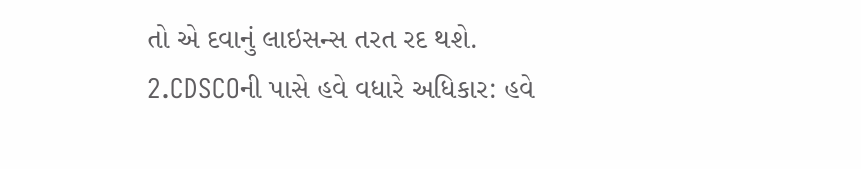તો એ દવાનું લાઇસન્સ તરત રદ થશે.
2.CDSCOની પાસે હવે વધારે અધિકાર: હવે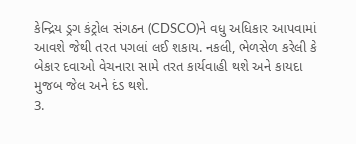કેન્દ્રિય ડ્રગ કંટ્રોલ સંગઠન (CDSCO)ને વધુ અધિકાર આપવામાં આવશે જેથી તરત પગલાં લઈ શકાય. નકલી, ભેળસેળ કરેલી કે બેકાર દવાઓ વેચનારા સામે તરત કાર્યવાહી થશે અને કાયદા મુજબ જેલ અને દંડ થશે.
3.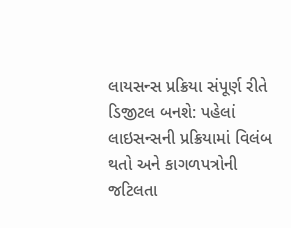લાયસન્સ પ્રક્રિયા સંપૂર્ણ રીતે ડિજીટલ બનશે: પહેલાં લાઇસન્સની પ્રક્રિયામાં વિલંબ થતો અને કાગળપત્રોની જટિલતા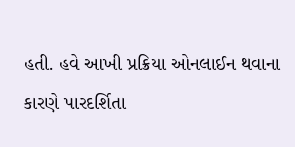હતી. હવે આખી પ્રક્રિયા ઓનલાઈન થવાના કારણે પારદર્શિતા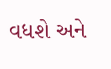વધશે અને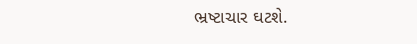ભ્રષ્ટાચાર ઘટશે.